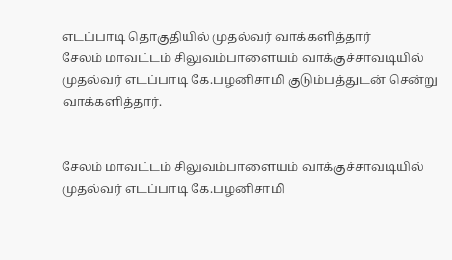எடப்பாடி தொகுதியில் முதல்வர் வாக்களித்தார்
சேலம் மாவட்டம் சிலுவம்பாளையம் வாக்குச்சாவடியில் முதல்வர் எடப்பாடி கே.பழனிசாமி குடும்பத்துடன் சென்று வாக்களித்தார்.


சேலம் மாவட்டம் சிலுவம்பாளையம் வாக்குச்சாவடியில் முதல்வர் எடப்பாடி கே.பழனிசாமி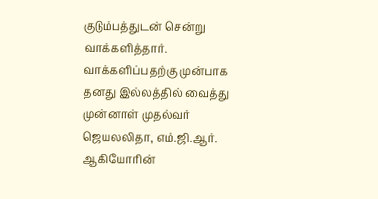குடும்பத்துடன் சென்று வாக்களித்தார்.
வாக்களிப்பதற்கு முன்பாக தனது இல்லத்தில் வைத்து முன்னாள் முதல்வர் ஜெயலலிதா, எம்.ஜி.ஆர். ஆகியோரின்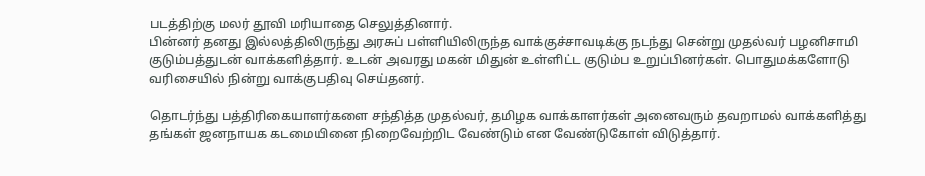படத்திற்கு மலர் தூவி மரியாதை செலுத்தினார்.
பின்னர் தனது இல்லத்திலிருந்து அரசுப் பள்ளியிலிருந்த வாக்குச்சாவடிக்கு நடந்து சென்று முதல்வர் பழனிசாமி குடும்பத்துடன் வாக்களித்தார். உடன் அவரது மகன் மிதுன் உள்ளிட்ட குடும்ப உறுப்பினர்கள். பொதுமக்களோடு வரிசையில் நின்று வாக்குபதிவு செய்தனர்.

தொடர்ந்து பத்திரிகையாளர்களை சந்தித்த முதல்வர், தமிழக வாக்காளர்கள் அனைவரும் தவறாமல் வாக்களித்து தங்கள் ஜனநாயக கடமையினை நிறைவேற்றிட வேண்டும் என வேண்டுகோள் விடுத்தார்.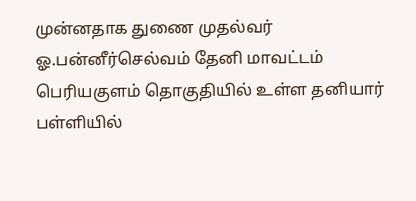முன்னதாக துணை முதல்வர் ஓ.பன்னீர்செல்வம் தேனி மாவட்டம் பெரியகுளம் தொகுதியில் உள்ள தனியார் பள்ளியில்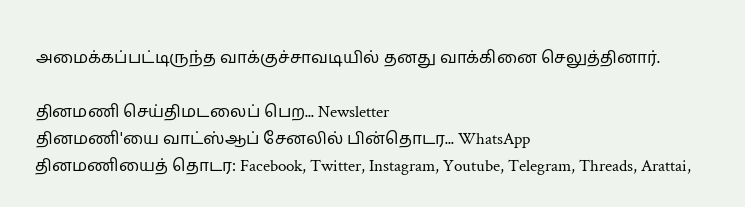அமைக்கப்பட்டிருந்த வாக்குச்சாவடியில் தனது வாக்கினை செலுத்தினார்.

தினமணி செய்திமடலைப் பெற... Newsletter
தினமணி'யை வாட்ஸ்ஆப் சேனலில் பின்தொடர... WhatsApp
தினமணியைத் தொடர: Facebook, Twitter, Instagram, Youtube, Telegram, Threads, Arattai,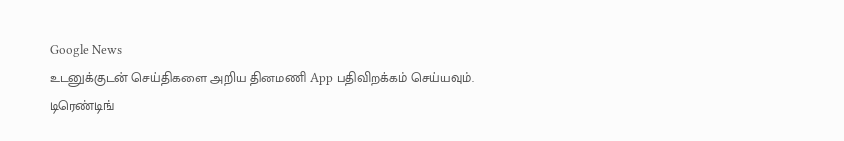Google News
உடனுக்குடன் செய்திகளை அறிய தினமணி App பதிவிறக்கம் செய்யவும்.
டிரெண்டிங்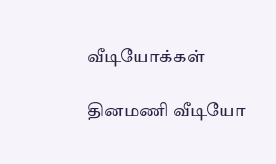வீடியோக்கள்

தினமணி வீடியோ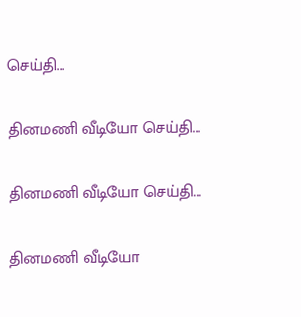செய்தி...

தினமணி வீடியோ செய்தி...

தினமணி வீடியோ செய்தி...

தினமணி வீடியோ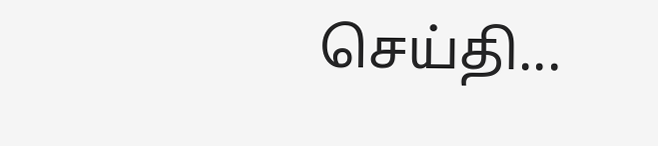செய்தி...